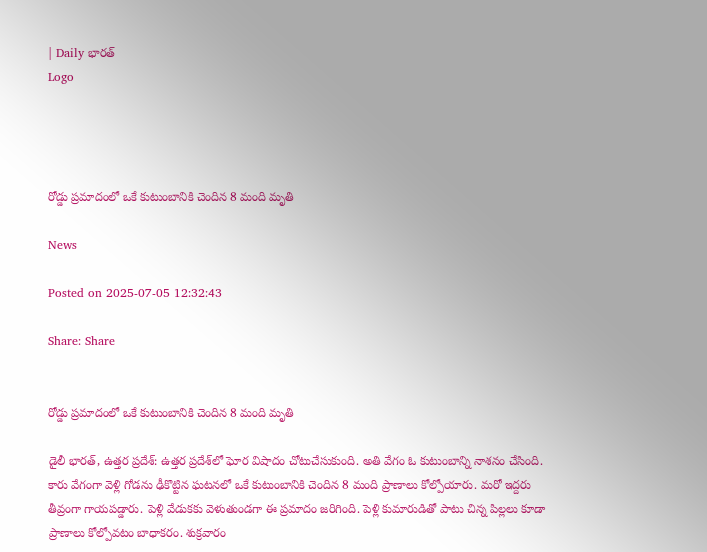| Daily భారత్
Logo




రోడ్డు ప్రమాదంలో ఒకే కుటుంబానికి చెందిన 8 మంది మృతి

News

Posted on 2025-07-05 12:32:43

Share: Share


రోడ్డు ప్రమాదంలో ఒకే కుటుంబానికి చెందిన 8 మంది మృతి

డైలీ భారత్, ఉత్తర ప్రదేశ్: ఉత్తర ప్రదేశ్‌లో ఘోర విషాదం చోటుచేసుకుంది. అతి వేగం ఓ కుటుంబాన్ని నాశనం చేసింది. కారు వేగంగా వెళ్లి గోడను ఢీకొట్టిన ఘటనలో ఒకే కుటుంబానికి చెందిన 8 మంది ప్రాణాలు కోల్పోయారు. మరో ఇద్దరు తీవ్రంగా గాయపడ్డారు. పెళ్లి వేడుకకు వెళుతుండగా ఈ ప్రమాదం జరిగింది. పెళ్లి కుమారుడితో పాటు చిన్న పిల్లలు కూడా ప్రాణాలు కోల్పోవటం బాధాకరం. శుక్రవారం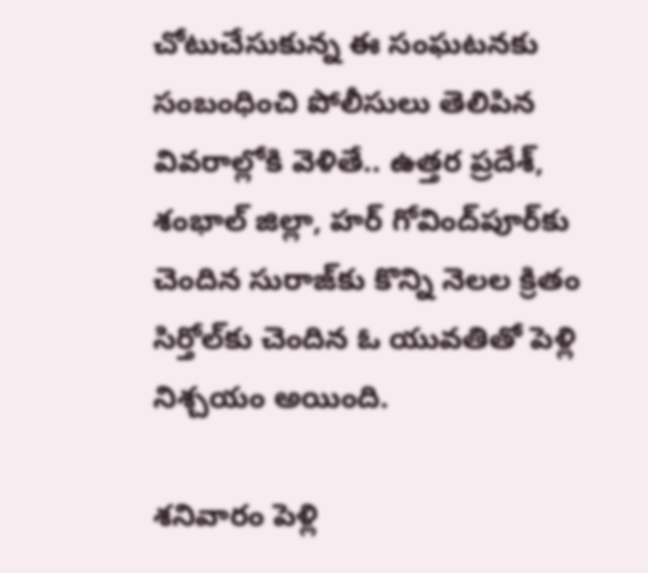చోటుచేసుకున్న ఈ సంఘటనకు సంబంధించి పోలీసులు తెలిపిన వివరాల్లోకి వెళితే.. ఉత్తర ప్రదేశ్, శంభాల్ జిల్లా, హర్ గోవింద్‌పూర్‌కు చెందిన సురాజ్‌కు కొన్ని నెలల క్రితం సిర్తోల్‌కు చెందిన ఓ యువతితో పెళ్లి నిశ్చయం అయింది.

శనివారం పెళ్లి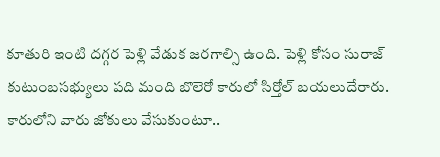కూతురి ఇంటి దగ్గర పెళ్లి వేడుక జరగాల్సి ఉంది. పెళ్లి కోసం సురాజ్ కుటుంబసభ్యులు పది మంది బొలెరో కారులో సిర్తోల్ బయలుదేరారు. కారులోని వారు జోకులు వేసుకుంటూ..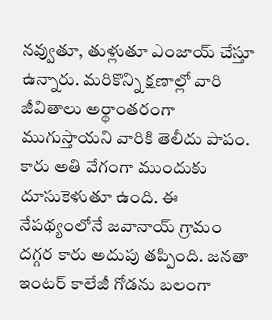నవ్వుతూ, తుళ్లుతూ ఎంజాయ్ చేస్తూ ఉన్నారు. మరికొన్ని క్షణాల్లో వారి జీవితాలు అర్థాంతరంగా ముగుస్తాయని వారికి తెలీదు పాపం. కారు అతి వేగంగా ముందుకు దూసుకెళుతూ ఉంది. ఈ నేపథ్యంలోనే జవానాయ్ గ్రామం దగ్గర కారు అదుపు తప్పింది. జనతా ఇంటర్ కాలేజీ గోడను బలంగా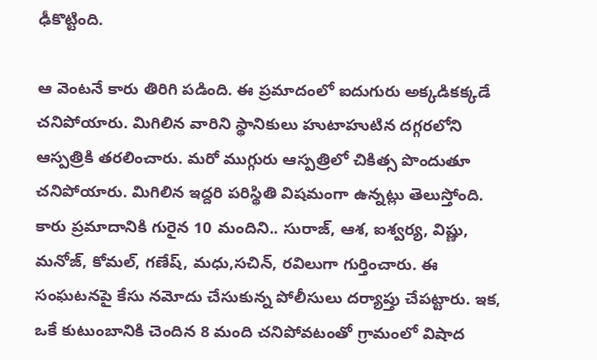ఢీకొట్టింది.

ఆ వెంటనే కారు తిరిగి పడింది. ఈ ప్రమాదంలో ఐదుగురు అక్కడికక్కడే చనిపోయారు. మిగిలిన వారిని స్థానికులు హుటాహుటిన దగ్గరలోని ఆస్పత్రికి తరలించారు. మరో ముగ్గురు ఆస్పత్రిలో చికిత్స పొందుతూ చనిపోయారు. మిగిలిన ఇద్దరి పరిస్థితి విషమంగా ఉన్నట్లు తెలుస్తోంది. కారు ప్రమాదానికి గురైన 10 మందిని.. సురాజ్, ఆశ, ఐశ్వర్య, విష్ణు, మనోజ్, కోమల్, గణేష్, మధు,సచిన్, రవిలుగా గుర్తించారు. ఈ సంఘటనపై కేసు నమోదు చేసుకున్న పోలీసులు దర్యాప్తు చేపట్టారు. ఇక, ఒకే కుటుంబానికి చెందిన 8 మంది చనిపోవటంతో గ్రామంలో విషాద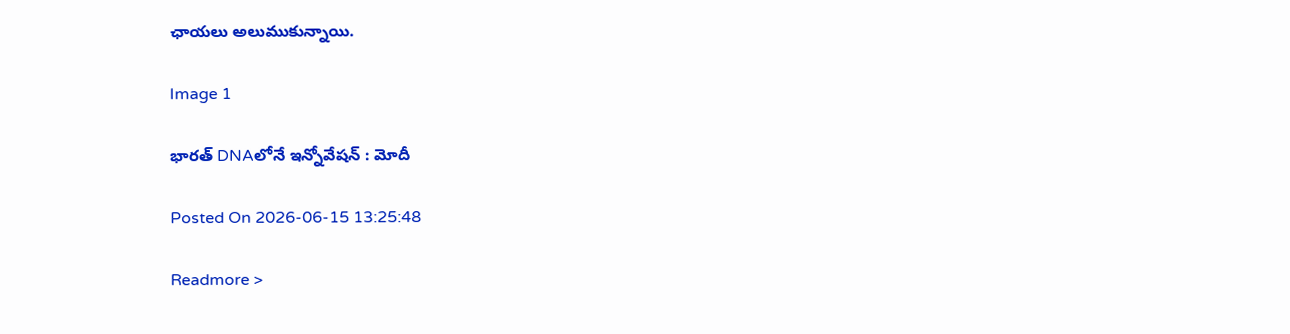ఛాయలు అలుముకున్నాయి.

Image 1

భారత్‌ DNAలోనే ఇన్నోవేషన్‌ : మోదీ

Posted On 2026-06-15 13:25:48

Readmore >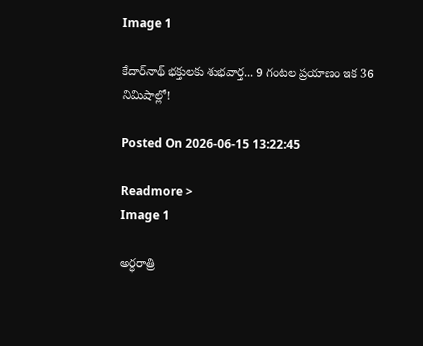Image 1

కేదార్‌నాథ్ భక్తులకు శుభవార్త... 9 గంటల ప్రయాణం ఇక 36 నిమిషాల్లో!

Posted On 2026-06-15 13:22:45

Readmore >
Image 1

అర్ధరాత్రి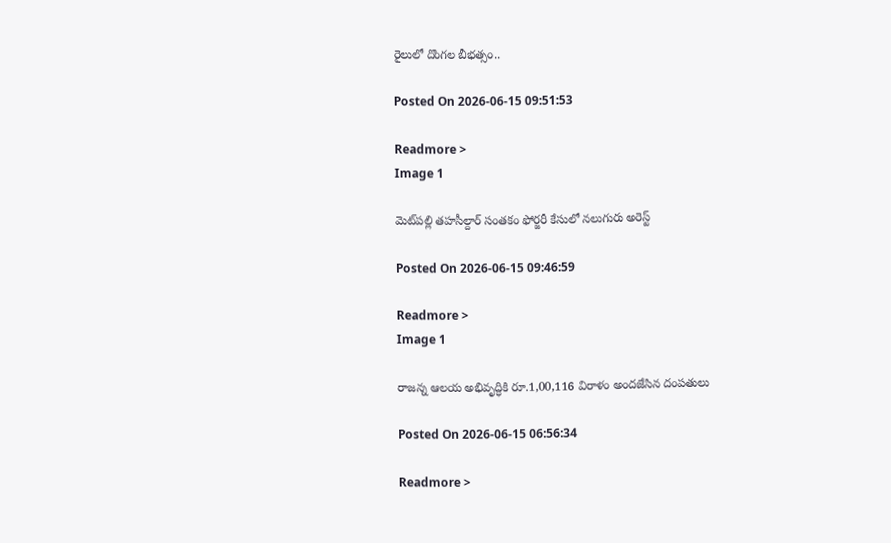రైలులో దొంగల బీభత్సం..

Posted On 2026-06-15 09:51:53

Readmore >
Image 1

మెట్‌పల్లి తహసీల్దార్ సంతకం ఫోర్జరీ కేసులో నలుగురు అరెస్ట్

Posted On 2026-06-15 09:46:59

Readmore >
Image 1

రాజన్న ఆలయ అభివృద్ధికి రూ.1,00,116 విరాళం అందజేసిన దంపతులు

Posted On 2026-06-15 06:56:34

Readmore >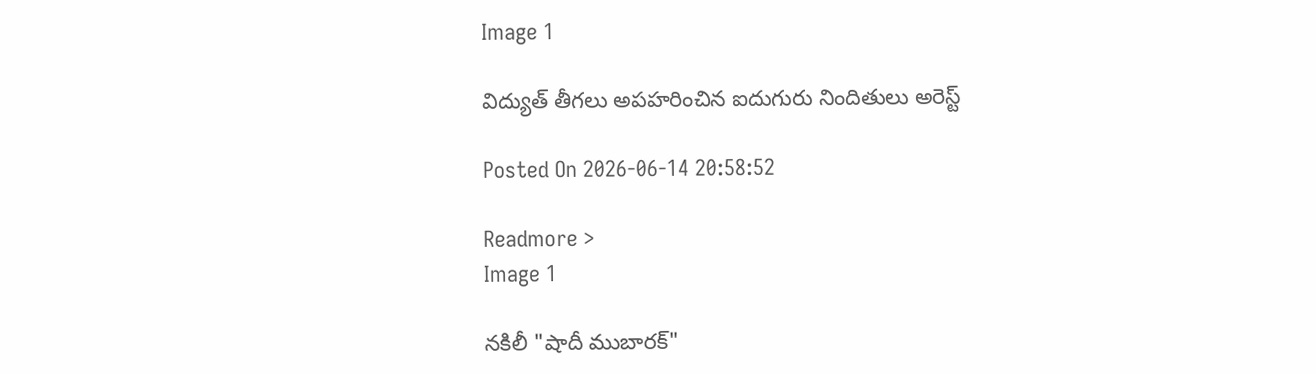Image 1

విద్యుత్ తీగలు అపహరించిన ఐదుగురు నిందితులు అరెస్ట్

Posted On 2026-06-14 20:58:52

Readmore >
Image 1

నకిలీ "షాదీ ముబారక్"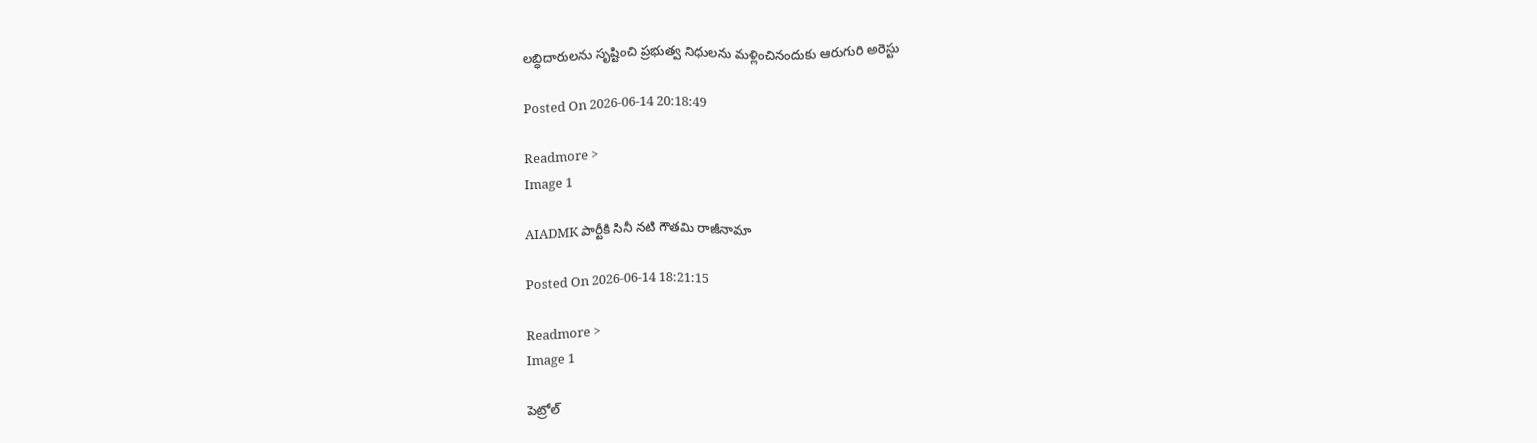లబ్ధిదారులను సృష్టించి ప్రభుత్వ నిధులను మళ్లించినందుకు ఆరుగురి అరెస్టు

Posted On 2026-06-14 20:18:49

Readmore >
Image 1

AIADMK పార్టీకి సినీ నటి గౌతమి రాజీనామా

Posted On 2026-06-14 18:21:15

Readmore >
Image 1

పెట్రోల్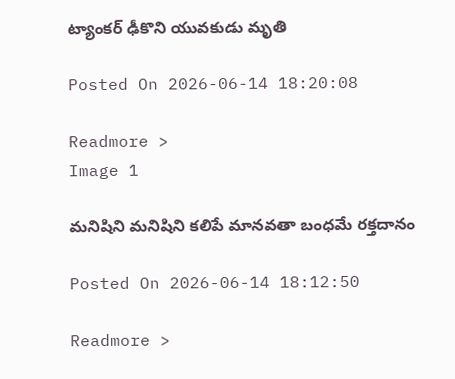ట్యాంకర్ ఢీకొని యువకుడు మృతి

Posted On 2026-06-14 18:20:08

Readmore >
Image 1

మనిషిని మనిషిని కలిపే మానవతా బంధమే రక్తదానం

Posted On 2026-06-14 18:12:50

Readmore >